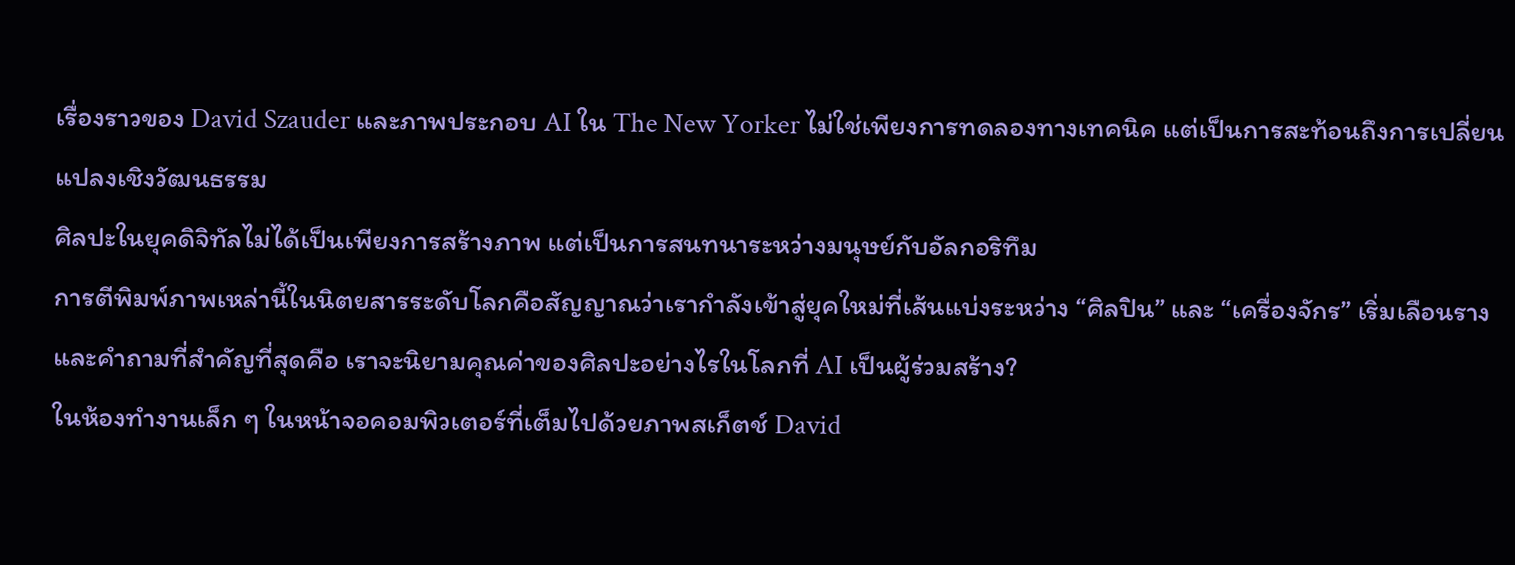เรื่องราวของ David Szauder และภาพประกอบ AI ใน The New Yorker ไม่ใช่เพียงการทดลองทางเทคนิค แต่เป็นการสะท้อนถึงการเปลี่ยนแปลงเชิงวัฒนธรรม
ศิลปะในยุคดิจิทัลไม่ได้เป็นเพียงการสร้างภาพ แต่เป็นการสนทนาระหว่างมนุษย์กับอัลกอริทึม
การตีพิมพ์ภาพเหล่านี้ในนิตยสารระดับโลกคือสัญญาณว่าเรากำลังเข้าสู่ยุคใหม่ที่เส้นแบ่งระหว่าง “ศิลปิน” และ “เครื่องจักร” เริ่มเลือนราง
และคำถามที่สำคัญที่สุดคือ เราจะนิยามคุณค่าของศิลปะอย่างไรในโลกที่ AI เป็นผู้ร่วมสร้าง?
ในห้องทำงานเล็ก ๆ ในหน้าจอคอมพิวเตอร์ที่เต็มไปด้วยภาพสเก็ตช์ David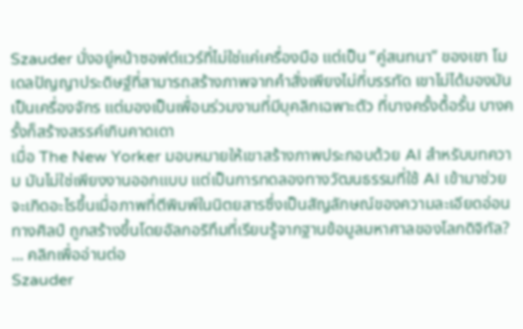Szauder นั่งอยู่หน้าซอฟต์แวร์ที่ไม่ใช่แค่เครื่องมือ แต่เป็น “คู่สนทนา” ของเขา โมเดลปัญญาประดิษฐ์ที่สามารถสร้างภาพจากคำสั่งเพียงไม่กี่บรรทัด เขาไม่ได้มองมันเป็นเครื่องจักร แต่มองเป็นเพื่อนร่วมงานที่มีบุคลิกเฉพาะตัว ที่บางครั้งดื้อรั้น บางครั้งก็สร้างสรรค์เกินคาดเดา
เมื่อ The New Yorker มอบหมายให้เขาสร้างภาพประกอบด้วย AI สำหรับบทความ มันไม่ใช่เพียงงานออกแบบ แต่เป็นการทดลองทางวัฒนธรรมที่ใช้ AI เข้ามาช่วย
จะเกิดอะไรขึ้นเมื่อภาพที่ตีพิมพ์ในนิตยสารซึ่งเป็นสัญลักษณ์ของความละเอียดอ่อนทางศิลป์ ถูกสร้างขึ้นโดยอัลกอริทึมที่เรียนรู้จากฐานข้อมูลมหาศาลของโลกดิจิทัล?
... คลิกเพื่ออ่านต่อ
Szauder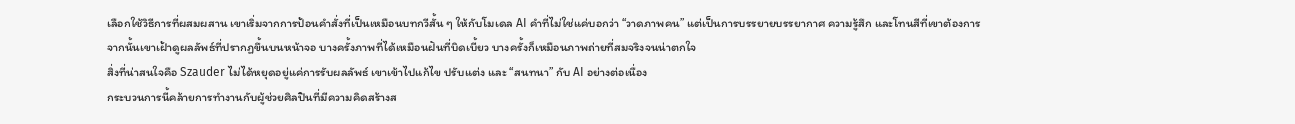เลือกใช้วิธีการที่ผสมผสาน เขาเริ่มจากการป้อนคำสั่งที่เป็นเหมือนบทกวีสั้น ๆ ให้กับโมเดล AI คำที่ไม่ใช่แค่บอกว่า “วาดภาพคน” แต่เป็นการบรรยายบรรยากาศ ความรู้สึก และโทนสีที่เขาต้องการ
จากนั้นเขาเฝ้าดูผลลัพธ์ที่ปรากฏขึ้นบนหน้าจอ บางครั้งภาพที่ได้เหมือนฝันที่บิดเบี้ยว บางครั้งก็เหมือนภาพถ่ายที่สมจริงจนน่าตกใจ
สิ่งที่น่าสนใจคือ Szauder ไม่ได้หยุดอยู่แค่การรับผลลัพธ์ เขาเข้าไปแก้ไข ปรับแต่ง และ “สนทนา” กับ AI อย่างต่อเนื่อง
กระบวนการนี้คล้ายการทำงานกับผู้ช่วยศิลปินที่มีความคิดสร้างส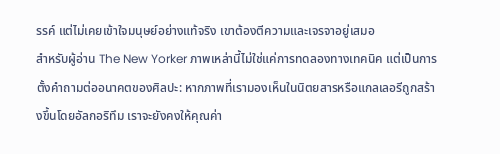รรค์ แต่ไม่เคยเข้าใจมนุษย์อย่างแท้จริง เขาต้องตีความและเจรจาอยู่เสมอ
สำหรับผู้อ่าน The New Yorker ภาพเหล่านี้ไม่ใช่แค่การทดลองทางเทคนิค แต่เป็นการตั้งคำถามต่ออนาคตของศิลปะ: หากภาพที่เรามองเห็นในนิตยสารหรือแกลเลอรีถูกสร้างขึ้นโดยอัลกอริทึม เราจะยังคงให้คุณค่า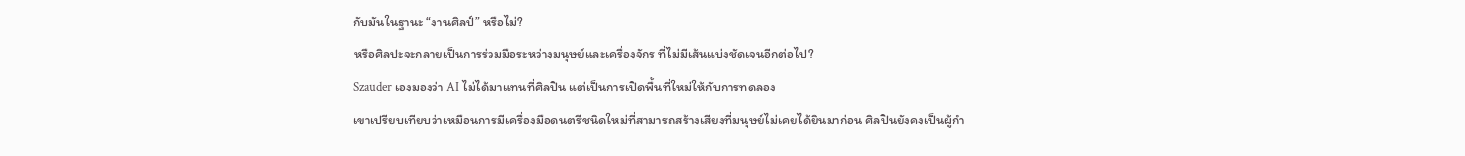กับมันในฐานะ “งานศิลป์” หรือไม่?
หรือศิลปะจะกลายเป็นการร่วมมือระหว่างมนุษย์และเครื่องจักร ที่ไม่มีเส้นแบ่งชัดเจนอีกต่อไป?
Szauder เองมองว่า AI ไม่ได้มาแทนที่ศิลปิน แต่เป็นการเปิดพื้นที่ใหม่ให้กับการทดลอง
เขาเปรียบเทียบว่าเหมือนการมีเครื่องมือดนตรีชนิดใหม่ที่สามารถสร้างเสียงที่มนุษย์ไม่เคยได้ยินมาก่อน ศิลปินยังคงเป็นผู้กำ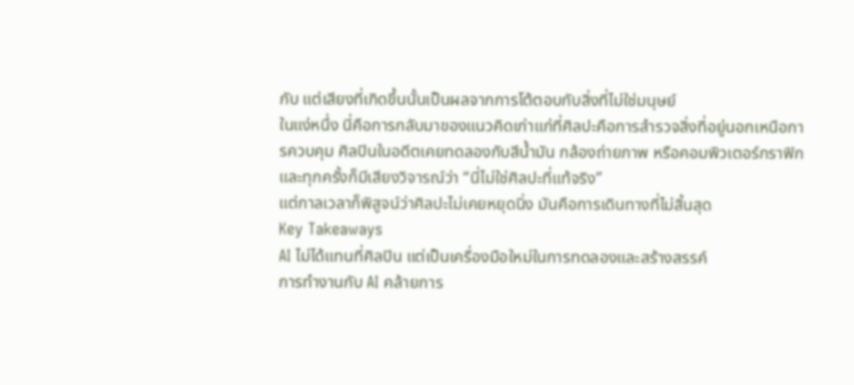กับ แต่เสียงที่เกิดขึ้นนั้นเป็นผลจากการโต้ตอบกับสิ่งที่ไม่ใช่มนุษย์
ในแง่หนึ่ง นี่คือการกลับมาของแนวคิดเก่าแก่ที่ศิลปะคือการสำรวจสิ่งที่อยู่นอกเหนือการควบคุม ศิลปินในอดีตเคยทดลองกับสีน้ำมัน กล้องถ่ายภาพ หรือคอมพิวเตอร์กราฟิก และทุกครั้งก็มีเสียงวิจารณ์ว่า “นี่ไม่ใช่ศิลปะที่แท้จริง”
แต่กาลเวลาก็พิสูจน์ว่าศิลปะไม่เคยหยุดนิ่ง มันคือการเดินทางที่ไม่สิ้นสุด
Key Takeaways
AI ไม่ได้แทนที่ศิลปิน แต่เป็นเครื่องมือใหม่ในการทดลองและสร้างสรรค์
การทำงานกับ AI คล้ายการ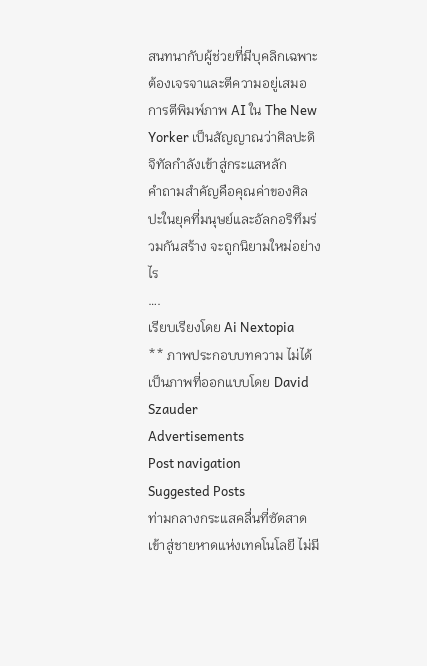สนทนากับผู้ช่วยที่มีบุคลิกเฉพาะ ต้องเจรจาและตีความอยู่เสมอ
การตีพิมพ์ภาพ AI ใน The New Yorker เป็นสัญญาณว่าศิลปะดิจิทัลกำลังเข้าสู่กระแสหลัก
คำถามสำคัญคือคุณค่าของศิลปะในยุคที่มนุษย์และอัลกอริทึมร่วมกันสร้าง จะถูกนิยามใหม่อย่างไร
….
เรียบเรียงโดย Ai Nextopia
** ภาพประกอบบทความ ไม่ได้เป็นภาพที่ออกแบบโดย David Szauder
Advertisements
Post navigation
Suggested Posts
ท่ามกลางกระแสคลื่นที่ซัดสาดเข้าสู่ชายหาดแห่งเทคโนโลยี ไม่มี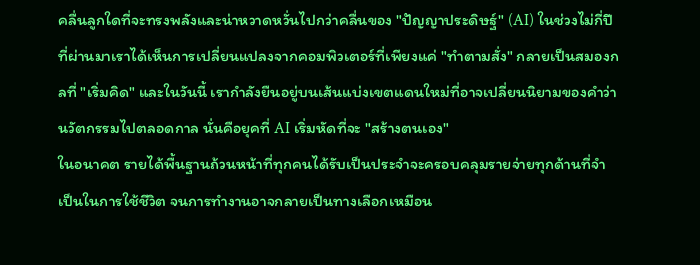คลื่นลูกใดที่จะทรงพลังและน่าหวาดหวั่นไปกว่าคลื่นของ "ปัญญาประดิษฐ์" (AI) ในช่วงไม่กี่ปีที่ผ่านมาเราได้เห็นการเปลี่ยนแปลงจากคอมพิวเตอร์ที่เพียงแค่ "ทำตามสั่ง" กลายเป็นสมองกลที่ "เริ่มคิด" และในวันนี้ เรากำลังยืนอยู่บนเส้นแบ่งเขตแดนใหม่ที่อาจเปลี่ยนนิยามของคำว่านวัตกรรมไปตลอดกาล นั่นคือยุคที่ AI เริ่มหัดที่จะ "สร้างตนเอง"
ในอนาคต รายได้พื้นฐานถ้วนหน้าที่ทุกคนได้รับเป็นประจำจะครอบคลุมรายจ่ายทุกด้านที่จำเป็นในการใช้ชีวิต จนการทำงานอาจกลายเป็นทางเลือกเหมือน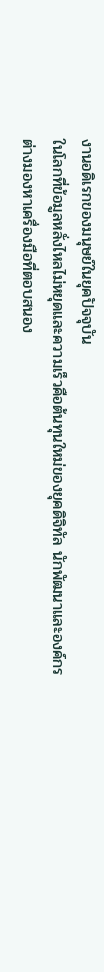งานอดิเรกของมนุษย์ในยุคปัจจุบัน
ในโลกที่ข้อมูลหลั่งไหลไม่หยุดและความเร็วคือต้นทุนใหม่ของยุคดิจิทัล นักพัฒนาและองค์กรต่างมองหาเครื่องมือที่ตอบสนอง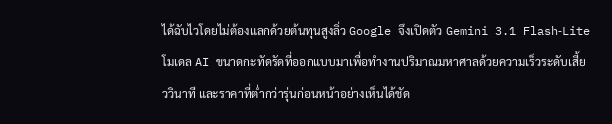ได้ฉับไวโดยไม่ต้องแลกด้วยต้นทุนสูงลิ่ว Google จึงเปิดตัว Gemini 3.1 Flash‑Lite โมเดล AI ขนาดกะทัดรัดที่ออกแบบมาเพื่อทำงานปริมาณมหาศาลด้วยความเร็วระดับเสี้ยววินาที และราคาที่ต่ำกว่ารุ่นก่อนหน้าอย่างเห็นได้ชัด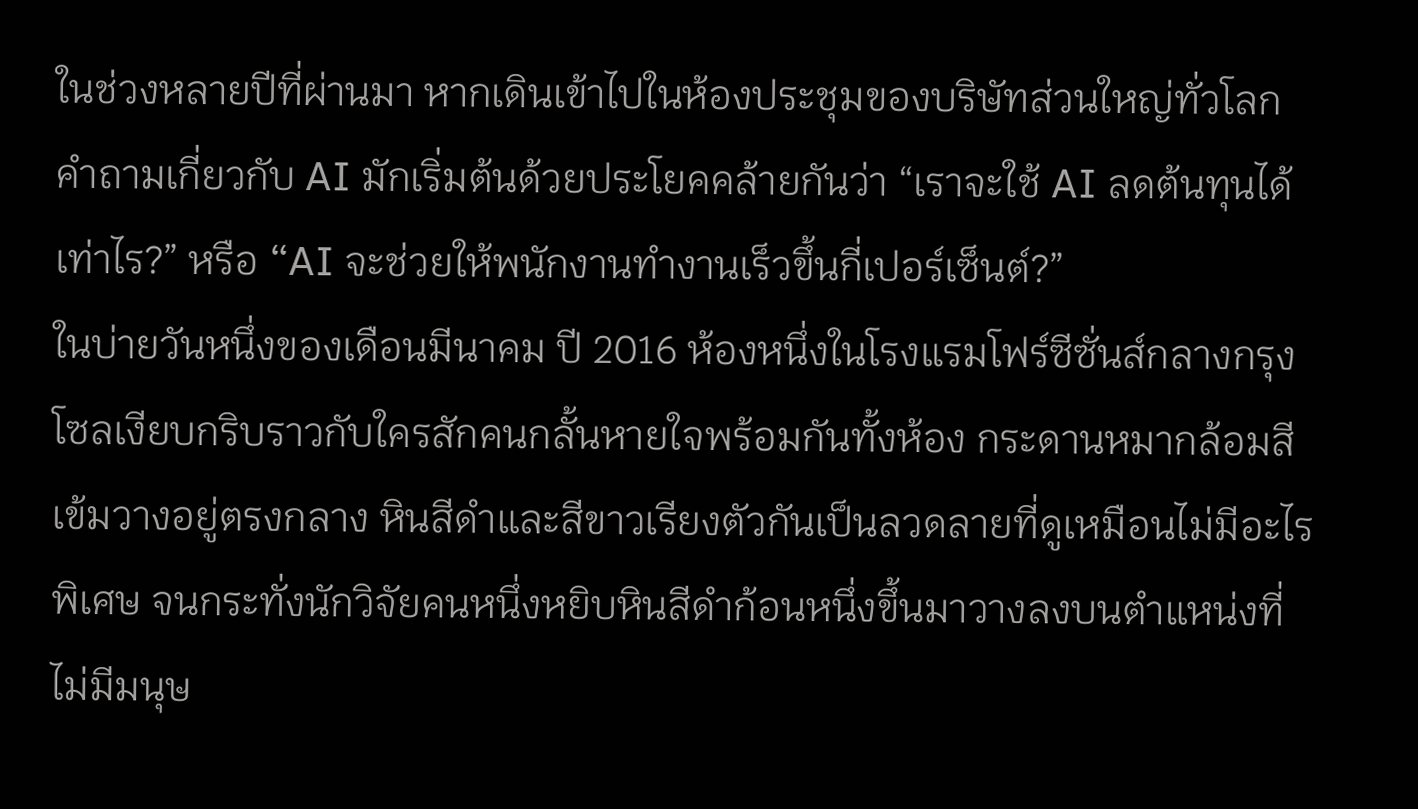ในช่วงหลายปีที่ผ่านมา หากเดินเข้าไปในห้องประชุมของบริษัทส่วนใหญ่ทั่วโลก คำถามเกี่ยวกับ AI มักเริ่มต้นด้วยประโยคคล้ายกันว่า “เราจะใช้ AI ลดต้นทุนได้เท่าไร?” หรือ “AI จะช่วยให้พนักงานทำงานเร็วขึ้นกี่เปอร์เซ็นต์?”
ในบ่ายวันหนึ่งของเดือนมีนาคม ปี 2016 ห้องหนึ่งในโรงแรมโฟร์ซีซั่นส์กลางกรุงโซลเงียบกริบราวกับใครสักคนกลั้นหายใจพร้อมกันทั้งห้อง กระดานหมากล้อมสีเข้มวางอยู่ตรงกลาง หินสีดำและสีขาวเรียงตัวกันเป็นลวดลายที่ดูเหมือนไม่มีอะไรพิเศษ จนกระทั่งนักวิจัยคนหนึ่งหยิบหินสีดำก้อนหนึ่งขึ้นมาวางลงบนตำแหน่งที่ไม่มีมนุษ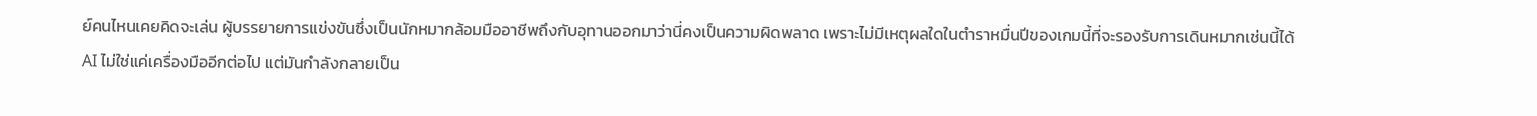ย์คนไหนเคยคิดจะเล่น ผู้บรรยายการแข่งขันซึ่งเป็นนักหมากล้อมมืออาชีพถึงกับอุทานออกมาว่านี่คงเป็นความผิดพลาด เพราะไม่มีเหตุผลใดในตำราหมื่นปีของเกมนี้ที่จะรองรับการเดินหมากเช่นนี้ได้
AI ไม่ใช่แค่เครื่องมืออีกต่อไป แต่มันกำลังกลายเป็น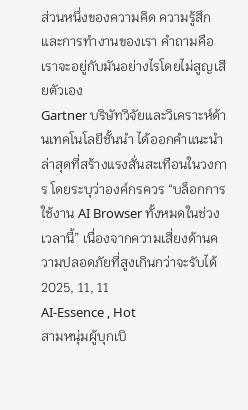ส่วนหนึ่งของความคิด ความรู้สึก และการทำงานของเรา คำถามคือ เราจะอยู่กับมันอย่างไรโดยไม่สูญเสียตัวเอง
Gartner บริษัทวิจัยและวิเคราะห์ด้านเทคโนโลยีชั้นนำ ได้ออกคำแนะนำล่าสุดที่สร้างแรงสั่นสะเทือนในวงการ โดยระบุว่าองค์กรควร “บล็อกการใช้งาน AI Browser ทั้งหมดในช่วงเวลานี้” เนื่องจากความเสี่ยงด้านความปลอดภัยที่สูงเกินกว่าจะรับได้
2025, 11, 11
AI-Essence , Hot
สามหนุ่มผู้บุกเบิ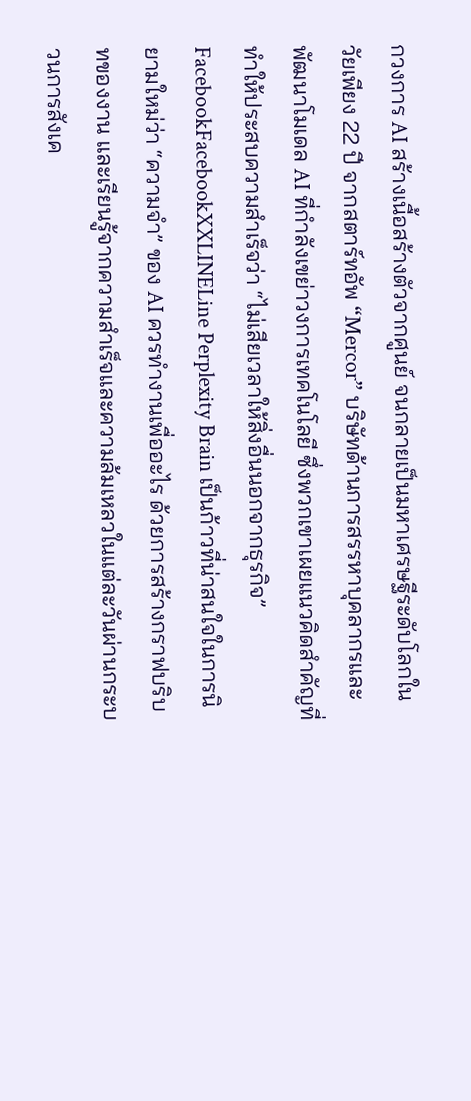กวงการ AI สร้างเนื้อสร้างตัวจากศูนย์ จนกลายเป็นมหาเศรษฐีระดับโลกในวัยเพียง 22 ปี จากสตาร์ทอัพ “Mercor” บริษัทด้านการสรรหาบุคลากรและพัฒนาโมเดล AI ที่กำลังเขย่าวงการเทคโนโลยี ซึ่งพวกเขาเผยแนวคิดสำคัญที่ทำให้ประสบความสำเร็จว่า “ไม่เสียเวลาให้สิ่งอื่นนอกจากธุรกิจ”
FacebookFacebookXXLINELine Perplexity Brain เป็นก้าวที่น่าสนใจในการนิยามใหม่ว่า “ความจำ” ของ AI ควรทำงานเพื่ออะไร ด้วยการสร้างกราฟบริบทของงาน และเรียนรู้จากความสำเร็จและความล้มเหลวในแต่ละวันผ่านกระบวนการสังเค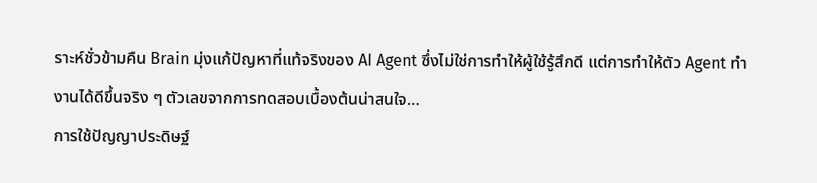ราะห์ชั่วข้ามคืน Brain มุ่งแก้ปัญหาที่แท้จริงของ AI Agent ซึ่งไม่ใช่การทำให้ผู้ใช้รู้สึกดี แต่การทำให้ตัว Agent ทำงานได้ดีขึ้นจริง ๆ ตัวเลขจากการทดสอบเบื้องต้นน่าสนใจ…
การใช้ปัญญาประดิษฐ์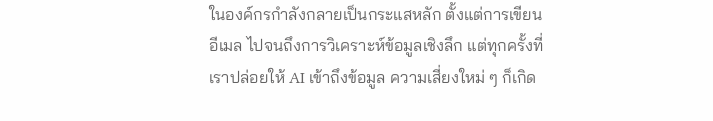ในองค์กรกำลังกลายเป็นกระแสหลัก ตั้งแต่การเขียนอีเมล ไปจนถึงการวิเคราะห์ข้อมูลเชิงลึก แต่ทุกครั้งที่เราปล่อยให้ AI เข้าถึงข้อมูล ความเสี่ยงใหม่ ๆ ก็เกิด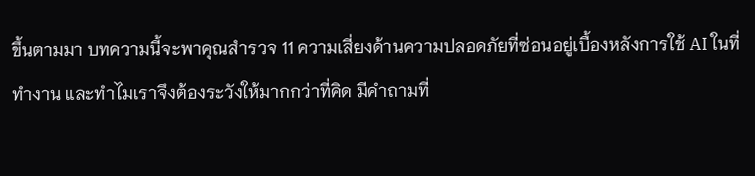ขึ้นตามมา บทความนี้จะพาคุณสำรวจ 11 ความเสี่ยงด้านความปลอดภัยที่ซ่อนอยู่เบื้องหลังการใช้ AI ในที่ทำงาน และทำไมเราจึงต้องระวังให้มากกว่าที่คิด มีคำถามที่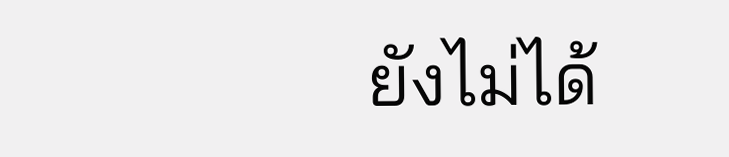ยังไม่ได้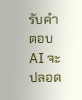รับคำตอบ AI จะปลอด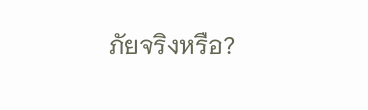ภัยจริงหรือ?